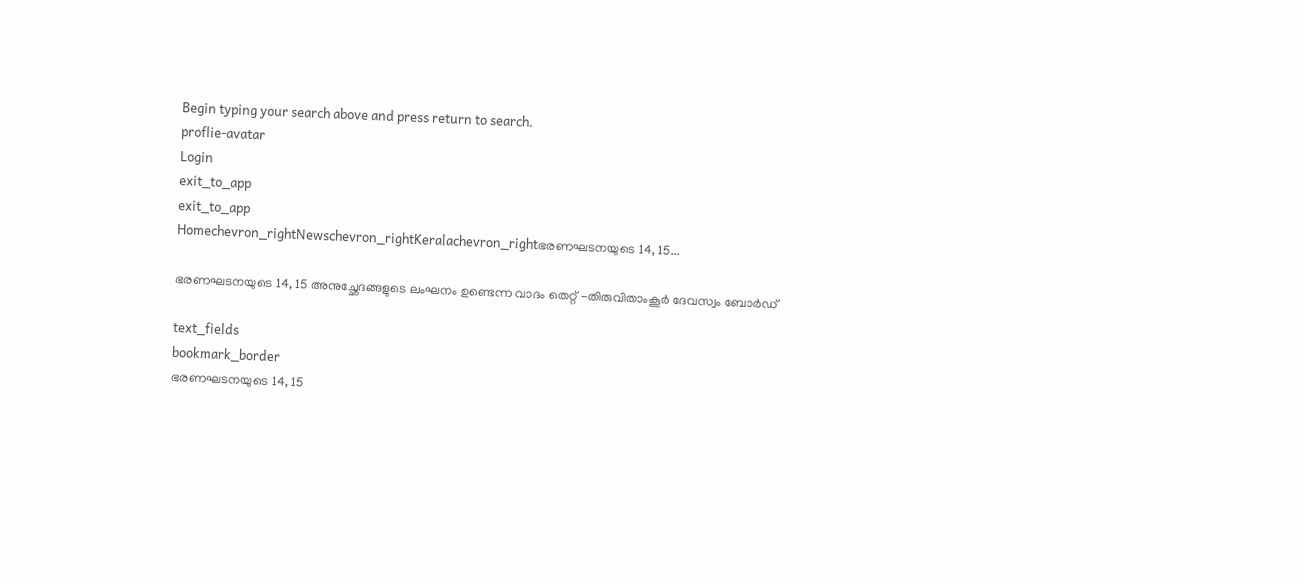Begin typing your search above and press return to search.
proflie-avatar
Login
exit_to_app
exit_to_app
Homechevron_rightNewschevron_rightKeralachevron_rightഭരണഘടനയുടെ 14, 15...

ഭരണഘടനയുടെ 14, 15 അനുച്ഛേദങ്ങളുടെ ലംഘനം ഉണ്ടെന്ന വാദം തെറ്റ് -തിരുവിതാംകൂർ ദേവസ്വം ബോർഡ്

text_fields
bookmark_border
ഭരണഘടനയുടെ 14, 15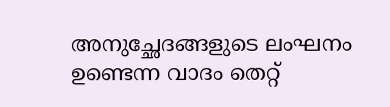അനുച്ഛേദങ്ങളുടെ ലംഘനം ഉണ്ടെന്ന വാദം തെറ്റ്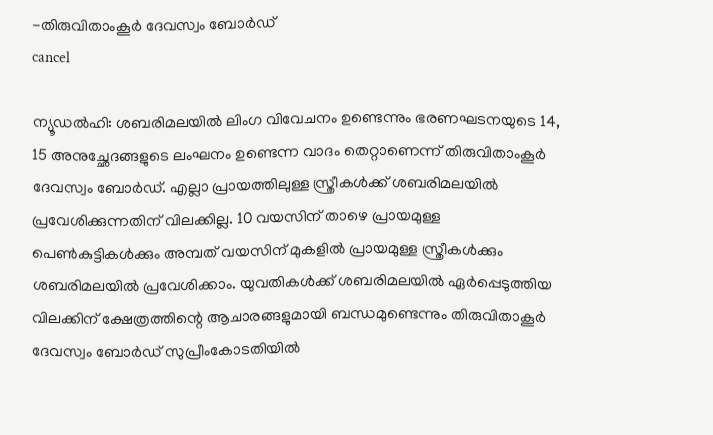-തിരുവിതാംകൂർ ദേവസ്വം ബോർഡ്
cancel

ന്യൂഡൽഹി: ശബരിമലയിൽ ലിംഗ വിവേചനം ഉണ്ടെന്നും ഭരണഘടനയുടെ 14, 15 അനുച്ഛേദങ്ങളുടെ ലംഘനം ഉണ്ടെന്ന വാദം തെറ്റാണെന്ന് തിരുവിതാംകൂർ ദേവസ്വം ബോർഡ്. എല്ലാ പ്രായത്തിലുള്ള സ്ത്രീകൾക്ക് ശബരിമലയിൽ പ്രവേശിക്കുന്നതിന് വിലക്കില്ല. 10 വയസിന് താഴെ പ്രായമുള്ള പെൺകുട്ടികൾക്കും അമ്പത് വയസിന് മുകളിൽ പ്രായമുള്ള സ്ത്രീകൾക്കും ശബരിമലയിൽ പ്രവേശിക്കാം. യുവതികൾക്ക് ശബരിമലയിൽ ഏർപ്പെടുത്തിയ വിലക്കിന് ക്ഷേത്രത്തിന്റെ ആചാരങ്ങളുമായി ബന്ധമുണ്ടെന്നും തിരുവിതാകൂർ ദേവസ്വം ബോർഡ് സുപ്രീംകോടതിയിൽ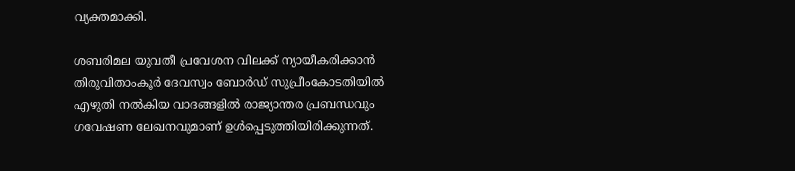വ്യക്തമാക്കി.

ശബരിമല യുവതീ പ്രവേശന വിലക്ക് ന്യായീകരിക്കാൻ തിരുവിതാംകൂർ ദേവസ്വം ബോർഡ് സുപ്രീംകോടതിയിൽ എഴുതി നൽകിയ വാദങ്ങളിൽ രാജ്യാന്തര പ്രബന്ധവും ഗവേഷണ ലേഖനവുമാണ് ഉൾപ്പെടുത്തിയിരിക്കുന്നത്.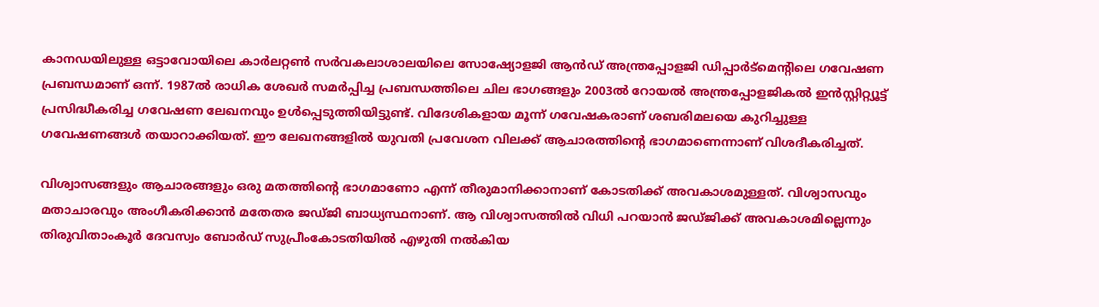കാനഡയിലുള്ള ഒട്ടാവോയിലെ കാർലറ്റൺ സർവകലാശാലയിലെ സോഷ്യോളജി ആൻഡ് അന്ത്രപ്പോളജി ഡിപ്പാർട്‌മെന്റിലെ ഗവേഷണ പ്രബന്ധമാണ് ഒന്ന്. 1987ൽ രാധിക ശേഖർ സമർപ്പിച്ച പ്രബന്ധത്തിലെ ചില ഭാഗങ്ങളും 2003ൽ റോയൽ അന്ത്രപ്പോളജികൽ ഇൻസ്റ്റിറ്റ്യൂട്ട് പ്രസിദ്ധീകരിച്ച ഗവേഷണ ലേഖനവും ഉൾപ്പെടുത്തിയിട്ടുണ്ട്. വിദേശികളായ മൂന്ന് ഗവേഷകരാണ് ശബരിമലയെ കുറിച്ചുള്ള ഗവേഷണങ്ങൾ തയാറാക്കിയത്. ഈ ലേഖനങ്ങളിൽ യുവതി പ്രവേശന വിലക്ക് ആചാരത്തിന്റെ ഭാഗമാണെന്നാണ് വിശദീകരിച്ചത്.

വിശ്വാസങ്ങളും ആചാരങ്ങളും ഒരു മതത്തിന്റെ ഭാഗമാണോ എന്ന് തീരുമാനിക്കാനാണ് കോടതിക്ക് അവകാശമുള്ളത്. വിശ്വാസവും മതാചാരവും അംഗീകരിക്കാൻ മതേതര ജഡ്ജി ബാധ്യസ്ഥനാണ്. ആ വിശ്വാസത്തിൽ വിധി പറയാൻ ജഡ്ജിക്ക് അവകാശമില്ലെന്നും തിരുവിതാംകൂർ ദേവസ്വം ബോർഡ് സുപ്രീംകോടതിയിൽ എഴുതി നൽകിയ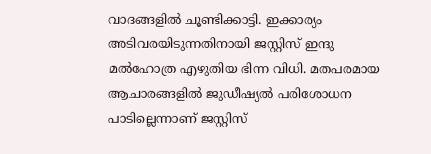വാദങ്ങളിൽ ചൂണ്ടിക്കാട്ടി. ഇക്കാര്യം അടിവരയിടുന്നതിനായി ജസ്റ്റിസ് ഇന്ദു മൽഹോത്ര എഴുതിയ ഭിന്ന വിധി. മതപരമായ ആചാരങ്ങളിൽ ജുഡീഷ്യൽ പരിശോധന പാടില്ലെന്നാണ് ജസ്റ്റിസ്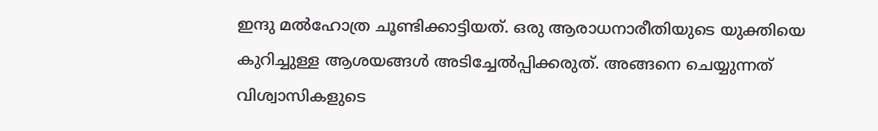ഇന്ദു മൽഹോത്ര ചൂണ്ടിക്കാട്ടിയത്. ഒരു ആരാധനാരീതിയുടെ യുക്തിയെ കുറിച്ചുള്ള ആശയങ്ങൾ അടിച്ചേൽപ്പിക്കരുത്. അങ്ങനെ ചെയ്യുന്നത് വിശ്വാസികളുടെ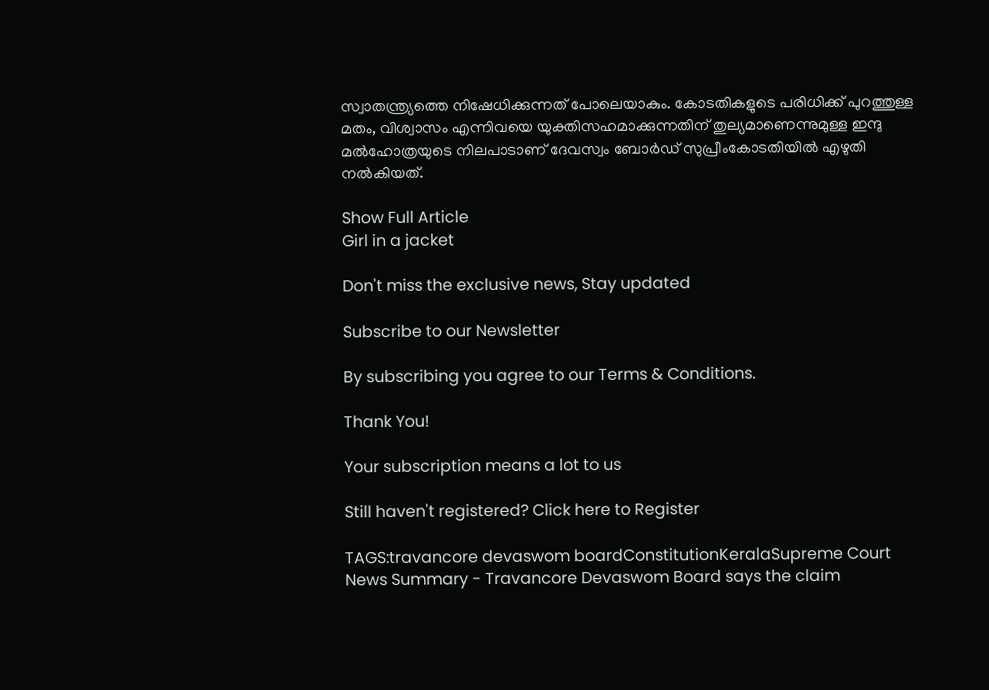സ്വാതന്ത്ര്യത്തെ നിഷേധിക്കുന്നത് പോലെയാകും. കോടതികളുടെ പരിധിക്ക് പുറത്തുള്ള മതം, വിശ്വാസം എന്നിവയെ യുക്തിസഹമാക്കുന്നതിന് തുല്യമാണെന്നുമുള്ള ഇന്ദു മൽഹോത്രയുടെ നിലപാടാണ് ദേവസ്വം ബോർഡ് സുപ്രീംകോടതിയിൽ എഴുതി നൽകിയത്.

Show Full Article
Girl in a jacket

Don't miss the exclusive news, Stay updated

Subscribe to our Newsletter

By subscribing you agree to our Terms & Conditions.

Thank You!

Your subscription means a lot to us

Still haven't registered? Click here to Register

TAGS:travancore devaswom boardConstitutionKeralaSupreme Court
News Summary - Travancore Devaswom Board says the claim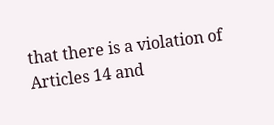that there is a violation of Articles 14 and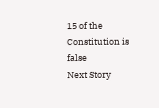15 of the Constitution is false
Next Story